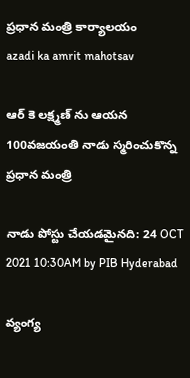ప్రధాన మంత్రి కార్యాలయం
azadi ka amrit mahotsav

ఆర్ కె లక్ష్మణ్ ను ఆయన 100వజయంతి నాడు స్మరించుకొన్న ప్రధాన మంత్రి

నాడు పోస్టు చేయడమైనది: 24 OCT 2021 10:30AM by PIB Hyderabad

వ్యంగ్య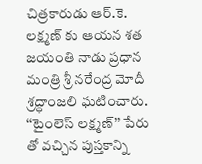చిత్రకారుడు ఆర్.కె. లక్ష్మణ్ కు ఆయన శత జయంతి నాడు ప్రధాన మంత్రి శ్రీ నరేంద్ర మోదీ శ్రద్ధాంజలి ఘటించారు. ‘‘టైంలెస్ లక్ష్మణ్’’ పేరు తో వచ్చిన పుస్తకాన్ని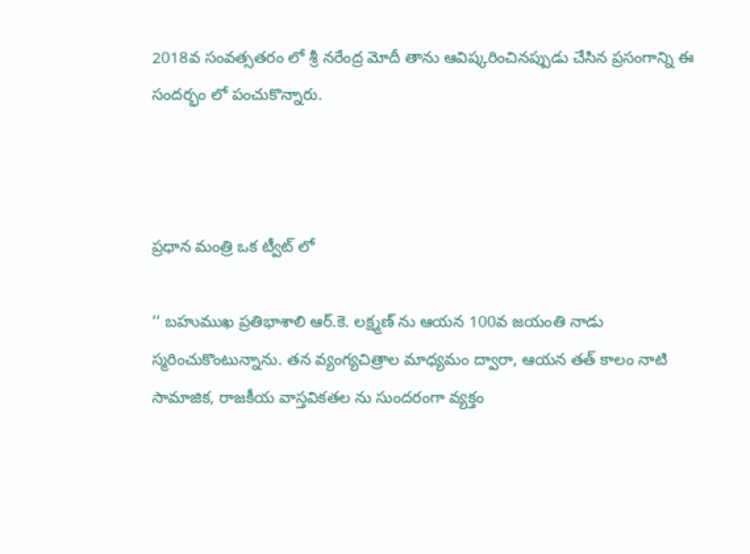2018వ సంవత్సతరం లో శ్రీ నరేంద్ర మోదీ తాను ఆవిష్కరించినప్పుడు చేసిన ప్రసంగాన్ని ఈ సందర్భం లో పంచుకొన్నారు.



ప్రధాన మంత్రి ఒక ట్వీట్ లో

‘‘ బహుముఖ ప్రతిభాశాలి ఆర్.కె. లక్ష్మణ్ ను ఆయన 100వ జయంతి నాడు స్మరించుకొంటున్నాను. తన వ్యంగ్యచిత్రాల మాధ్యమం ద్వారా, ఆయన తత్ కాలం నాటి సామాజిక, రాజకీయ వాస్తవికతల ను సుందరంగా వ్యక్తం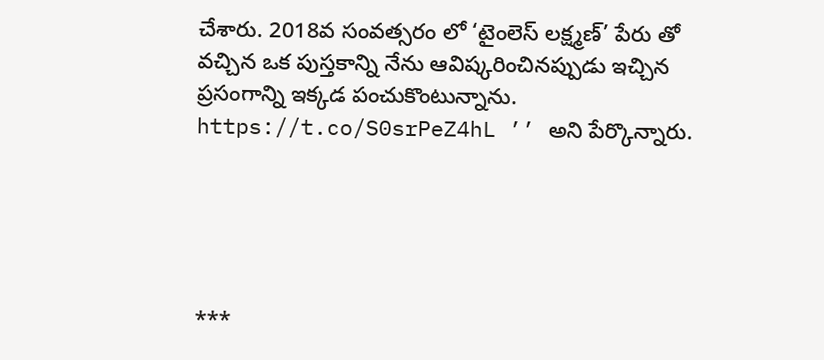చేశారు. 2018వ సంవత్సరం లో ‘టైంలెస్ లక్ష్మణ్’ పేరు తో వచ్చిన ఒక పుస్తకాన్ని నేను ఆవిష్కరించినప్పుడు ఇచ్చిన ప్రసంగాన్ని ఇక్కడ పంచుకొంటున్నాను. https://t.co/S0srPeZ4hL ’’ అని పేర్కొన్నారు.





***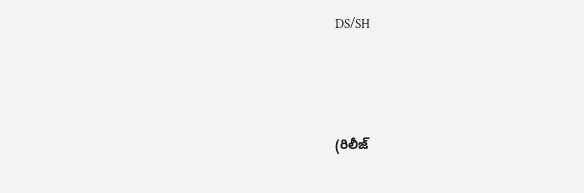DS/SH




(రిలీజ్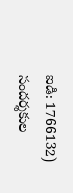ఐడి: 1766132) సందర్శకుల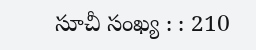సూచీ సంఖ్య : : 210